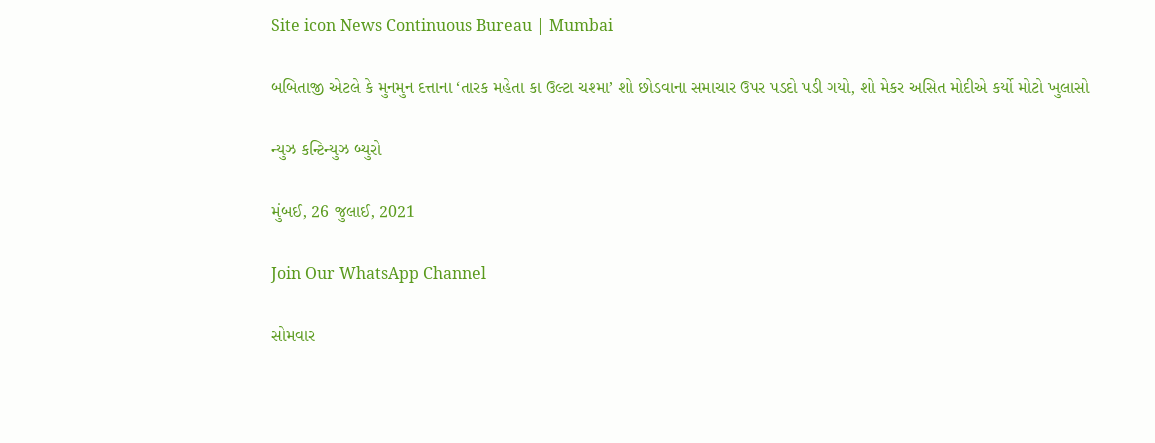Site icon News Continuous Bureau | Mumbai

બબિતાજી એટલે કે મુનમુન દત્તાના ‘તારક મહેતા કા ઉલ્ટા ચશ્મા’ શો છોડવાના સમાચાર ઉપર પડદો પડી ગયો, શો મેકર અસિત મોદીએ કર્યો મોટો ખુલાસો

ન્યુઝ કન્ટિન્યુઝ બ્યુરો

મુંબઈ, 26 જુલાઈ, 2021

Join Our WhatsApp Channel

સોમવાર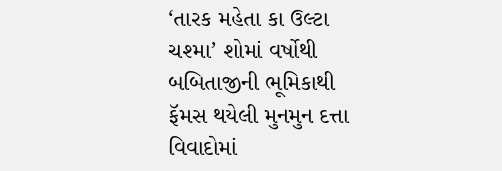‘તારક મહેતા કા ઉલ્ટા ચશ્મા’ શોમાં વર્ષોથી બબિતાજીની ભૂમિકાથી ફૅમસ થયેલી મુનમુન દત્તા વિવાદોમાં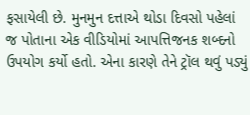ફસાયેલી છે. મુનમુન દત્તાએ થોડા દિવસો પહેલાં જ પોતાના એક વીડિયોમાં આપત્તિજનક શબ્દનો ઉપયોગ કર્યો હતો. એના કારણે તેને ટ્રૉલ થવું પડ્યું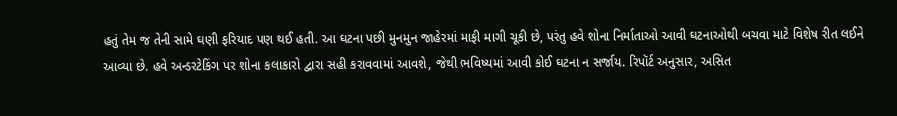હતું તેમ જ તેની સામે ઘણી ફરિયાદ પણ થઈ હતી. આ ઘટના પછી મુનમુન જાહેરમાં માફી માગી ચૂકી છે, પરંતુ હવે શોના નિર્માતાઓ આવી ઘટનાઓથી બચવા માટે વિશેષ રીત લઈને આવ્યા છે. હવે અન્ડરટેકિંગ પર શોના કલાકારો દ્વારા સહી કરાવવામાં આવશે, જેથી ભવિષ્યમાં આવી કોઈ ઘટના ન સર્જાય. રિપૉર્ટ અનુસાર, અસિત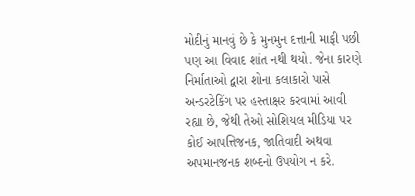મોદીનું માનવું છે કે મુનમુન દત્તાની માફી પછી પણ આ વિવાદ શાંત નથી થયો. જેના કારણે નિર્માતાઓ દ્વારા શોના કલાકારો પાસે અન્ડરટેકિંગ પર હસ્તાક્ષર કરવામાં આવી રહ્યા છે, જેથી તેઓ સોશિયલ મીડિયા પર કોઈ આપત્તિજનક, જાતિવાદી અથવા અપમાનજનક શબ્દનો ઉપયોગ ન કરે.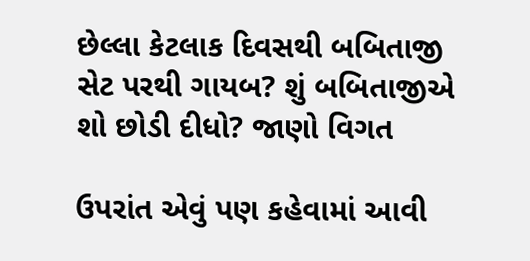છેલ્લા કેટલાક દિવસથી બબિતાજી સેટ પરથી ગાયબ? શું બબિતાજીએ શો છોડી દીધો? જાણો વિગત

ઉપરાંત એવું પણ કહેવામાં આવી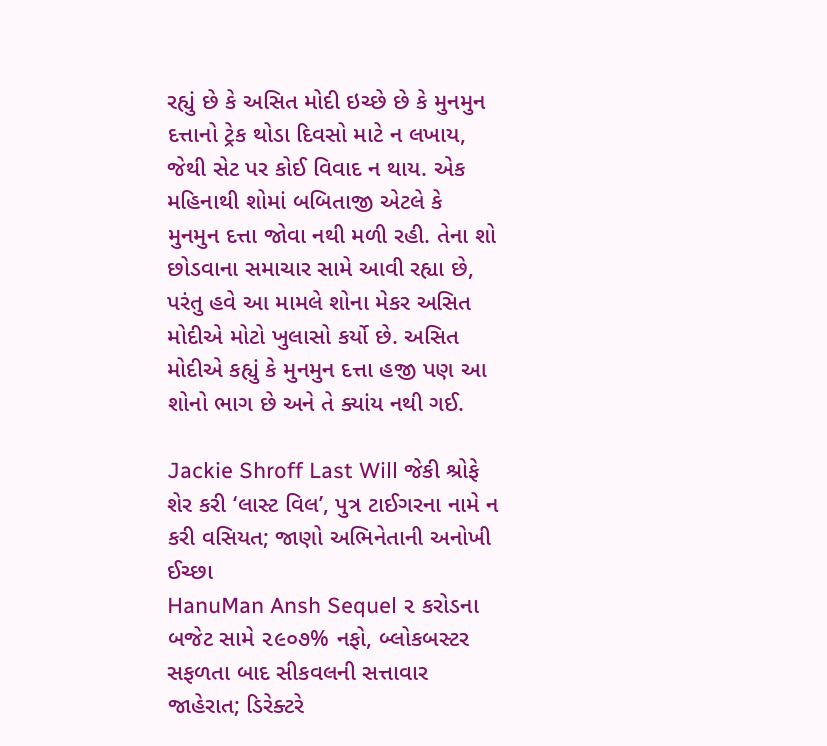રહ્યું છે કે અસિત મોદી ઇચ્છે છે કે મુનમુન દત્તાનો ટ્રેક થોડા દિવસો માટે ન લખાય, જેથી સેટ પર કોઈ વિવાદ ન થાય. એક મહિનાથી શોમાં બબિતાજી એટલે કે મુનમુન દત્તા જોવા નથી મળી રહી. તેના શો છોડવાના સમાચાર સામે આવી રહ્યા છે, પરંતુ હવે આ મામલે શોના મેકર અસિત મોદીએ મોટો ખુલાસો કર્યો છે. અસિત મોદીએ કહ્યું કે મુનમુન દત્તા હજી પણ આ શોનો ભાગ છે અને તે ક્યાંય નથી ગઈ.

Jackie Shroff Last Will જેકી શ્રોફે શેર કરી ‘લાસ્ટ વિલ’, પુત્ર ટાઈગરના નામે ન કરી વસિયત; જાણો અભિનેતાની અનોખી ઈચ્છા
HanuMan Ansh Sequel ૨ કરોડના બજેટ સામે ૨૯૦૭% નફો, બ્લોકબસ્ટર સફળતા બાદ સીકવલની સત્તાવાર જાહેરાત; ડિરેક્ટરે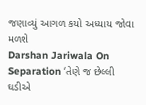જણાવ્યું આગળ કયો અધ્યાય જોવા મળશે
Darshan Jariwala On Separation ‘તેણે જ છેલ્લી ઘડીએ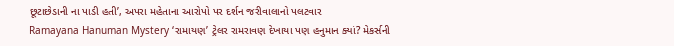છૂટાછેડાની ના પાડી હતી’, અપરા મહેતાના આરોપો પર દર્શન જરીવાલાનો પલટવાર
Ramayana Hanuman Mystery ‘રામાયણ’ ટ્રેલર રામરાવણ દેખાયા પણ હનુમાન ક્યાં? મેકર્સની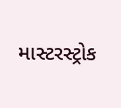માસ્ટરસ્ટ્રોક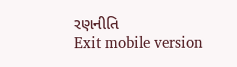રણનીતિ
Exit mobile version